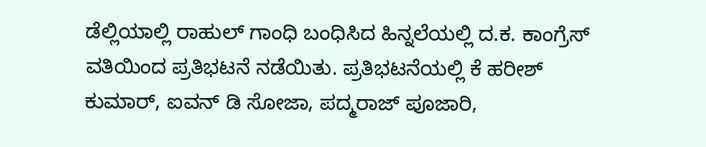ಡೆಲ್ಲಿಯಾಲ್ಲಿ ರಾಹುಲ್ ಗಾಂಧಿ ಬಂಧಿಸಿದ ಹಿನ್ನಲೆಯಲ್ಲಿ ದ.ಕ. ಕಾಂಗ್ರೆಸ್ ವತಿಯಿಂದ ಪ್ರತಿಭಟನೆ ನಡೆಯಿತು. ಪ್ರತಿಭಟನೆಯಲ್ಲಿ ಕೆ ಹರೀಶ್ ಕುಮಾರ್, ಐವನ್ ಡಿ ಸೋಜಾ, ಪದ್ಮರಾಜ್ ಪೂಜಾರಿ,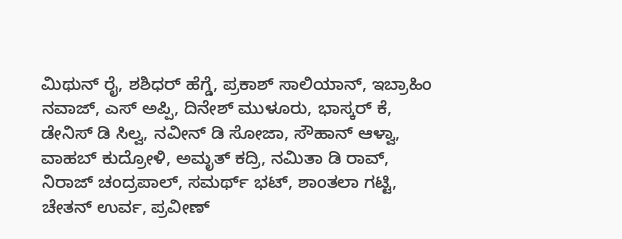ಮಿಥುನ್ ರೈ, ಶಶಿಧರ್ ಹೆಗ್ಡೆ, ಪ್ರಕಾಶ್ ಸಾಲಿಯಾನ್, ಇಬ್ರಾಹಿಂ ನವಾಜ್, ಎಸ್ ಅಪ್ಪಿ, ದಿನೇಶ್ ಮುಳೂರು, ಭಾಸ್ಕರ್ ಕೆ, ಡೇನಿಸ್ ಡಿ ಸಿಲ್ವ, ನವೀನ್ ಡಿ ಸೋಜಾ, ಸೌಹಾನ್ ಆಳ್ವಾ, ವಾಹಬ್ ಕುದ್ರೋಳಿ, ಅಮೃತ್ ಕದ್ರಿ, ನಮಿತಾ ಡಿ ರಾವ್, ನಿರಾಜ್ ಚಂದ್ರಪಾಲ್, ಸಮರ್ಥ್ ಭಟ್, ಶಾಂತಲಾ ಗಟ್ಟಿ, ಚೇತನ್ ಉರ್ವ, ಪ್ರವೀಣ್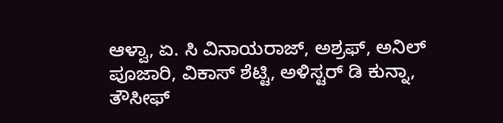ಆಳ್ವಾ, ಏ. ಸಿ ವಿನಾಯರಾಜ್, ಅಶ್ರಫ್, ಅನಿಲ್ ಪೂಜಾರಿ, ವಿಕಾಸ್ ಶೆಟ್ಟಿ, ಅಳಿಸ್ಟರ್ ಡಿ ಕುನ್ನಾ, ತೌಸೀಫ್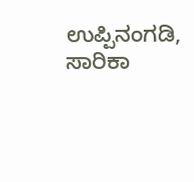ಉಪ್ಪಿನಂಗಡಿ, ಸಾರಿಕಾ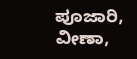ಪೂಜಾರಿ, ವೀಣಾ,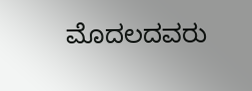ಮೊದಲದವರು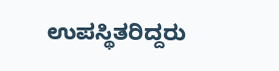ಉಪಸ್ಥಿತರಿದ್ದರು